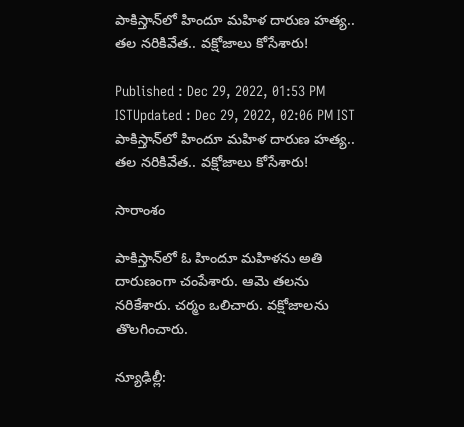పాకిస్తాన్‌లో హిందూ మహిళ దారుణ హత్య.. తల నరికివేత.. వక్షోజాలు కోసేశారు!

Published : Dec 29, 2022, 01:53 PM ISTUpdated : Dec 29, 2022, 02:06 PM IST
పాకిస్తాన్‌లో హిందూ మహిళ దారుణ హత్య.. తల నరికివేత.. వక్షోజాలు కోసేశారు!

సారాంశం

పాకిస్తాన్‌లో ఓ హిందూ మహిళను అతి దారుణంగా చంపేశారు. ఆమె తలను నరికేశారు. చర్మం ఒలిచారు. వక్షోజాలను తొలగించారు.

న్యూఢిల్లీ: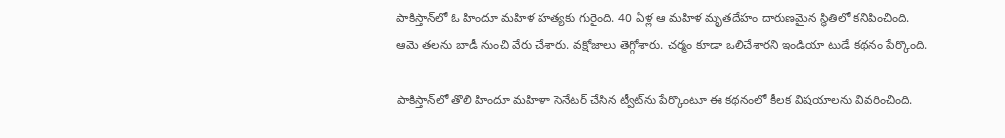పాకిస్తాన్‌లో ఓ హిందూ మహిళ హత్యకు గురైంది. 40 ఏళ్ల ఆ మహిళ మృతదేహం దారుణమైన స్థితిలో కనిపించింది. ఆమె తలను బాడీ నుంచి వేరు చేశారు. వక్షోజాలు తెగ్గోశారు. చర్మం కూడా ఒలిచేశారని ఇండియా టుడే కథనం పేర్కొంది.

పాకిస్తాన్‌లో తొలి హిందూ మహిళా సెనేటర్ చేసిన ట్వీట్‌ను పేర్కొంటూ ఈ కథనంలో కీలక విషయాలను వివరించింది.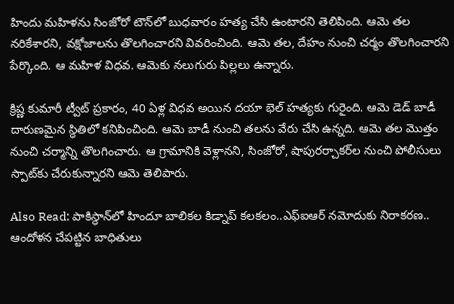హిందు మహిళను సింజోరో టౌన్‌లో బుధవారం హత్య చేసి ఉంటారని తెలిపింది. ఆమె తల నరికేశారని, వక్షోజాలను తొలగించారని వివరించింది. ఆమె తల, దేహం నుంచి చర్మం తొలగించారని పేర్కొంది. ఆ మహిళ విధవ. ఆమెకు నలుగురు పిల్లలు ఉన్నారు.

క్రిష్ణ కుమారీ ట్వీట్ ప్రకారం, 40 ఏళ్ల విధవ అయిన దయా భెల్ హత్యకు గురైంది. ఆమె డెడ్ బాడీ దారుణమైన స్థితిలో కనిపించింది. ఆమె బాడీ నుంచి తలను వేరు చేసి ఉన్నది. ఆమె తల మొత్తం నుంచి చర్మాన్ని తొలగించారు. ఆ గ్రామానికి వెళ్లానని, సింజోరో, షాపురర్చాకర్‌ల నుంచి పోలీసులు స్పాట్‌కు చేరుకున్నారని ఆమె తెలిపారు.

Also Read: పాకిస్థాన్‌లో హిందూ బాలికల కిడ్నాప్ కలకలం..ఎఫ్‌ఐఆర్ నమోదుకు నిరాకరణ.. ఆందోళన చేపట్టిన బాధితులు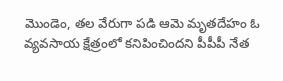మొండెం, తల వేరుగా పడి ఆమె మృతదేహం ఓ వ్యవసాయ క్షేత్రంలో కనిపించిందని పీపీపీ నేత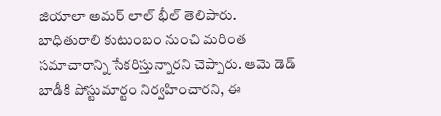జియాలా అమర్ లాల్ భీల్ తెలిపారు. బాధితురాలి కుటుంబం నుంచి మరింత సమాచారాన్ని సేకరిస్తున్నారని చెప్పారు. ఆమె డెడ్ బాడీకి పోస్టుమార్టం నిర్వహించారని, ఈ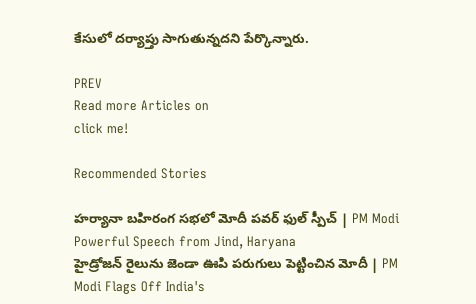కేసులో దర్యాప్తు సాగుతున్నదని పేర్కొన్నారు.

PREV
Read more Articles on
click me!

Recommended Stories

హర్యానా బహిరంగ సభలో మోదీ పవర్ ఫుల్ స్పీచ్ | PM Modi Powerful Speech from Jind, Haryana
హైడ్రోజన్ రైలును జెండా ఊపి పరుగులు పెట్టించిన మోదీ | PM Modi Flags Off India's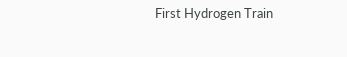First Hydrogen Train